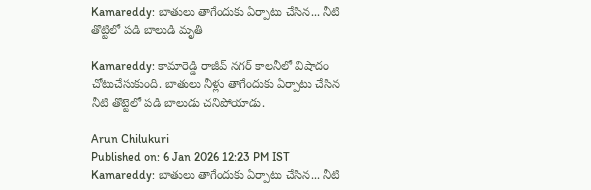Kamareddy: బాతులు తాగేందుకు ఏర్పాటు చేసిన... నీటి తొట్టిలో పడి బాలుడి మృతి

Kamareddy: కామారెడ్డి రాజీవ్‌ నగర్‌ కాలనీలో విషాదం చోటుచేసుకుంది. బాతులు నీళ్లు తాగేందుకు ఏర్పాటు చేసిన నీటి తొట్టెలో పడి బాలుడు చనిపోయాడు.

Arun Chilukuri
Published on: 6 Jan 2026 12:23 PM IST
Kamareddy: బాతులు తాగేందుకు ఏర్పాటు చేసిన... నీటి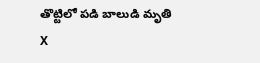తొట్టిలో పడి బాలుడి మృతి
X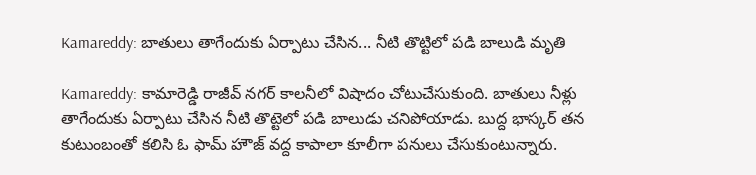Kamareddy: బాతులు తాగేందుకు ఏర్పాటు చేసిన... నీటి తొట్టిలో పడి బాలుడి మృతి

Kamareddy: కామారెడ్డి రాజీవ్‌ నగర్‌ కాలనీలో విషాదం చోటుచేసుకుంది. బాతులు నీళ్లు తాగేందుకు ఏర్పాటు చేసిన నీటి తొట్టెలో పడి బాలుడు చనిపోయాడు. బుద్ద భాస్కర్ తన కుటుంబంతో కలిసి ఓ ఫామ్‌ హౌజ్‌ వద్ద కాపాలా కూలీగా పనులు చేసుకుంటున్నారు.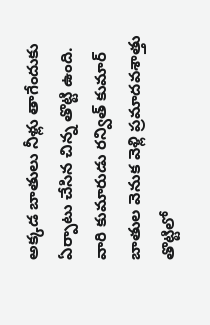అక్కడ బాతులు నీళ్లు తాగేందుకు ఏర్పాటు చేసిన చిన్న తొట్టి ఉంది. వారి కుమారుడు రన్విత్ కుమార్‌ బాతుల వెనుక వెళ్లి ప్రమాదవశాత్తు తొట్టిలో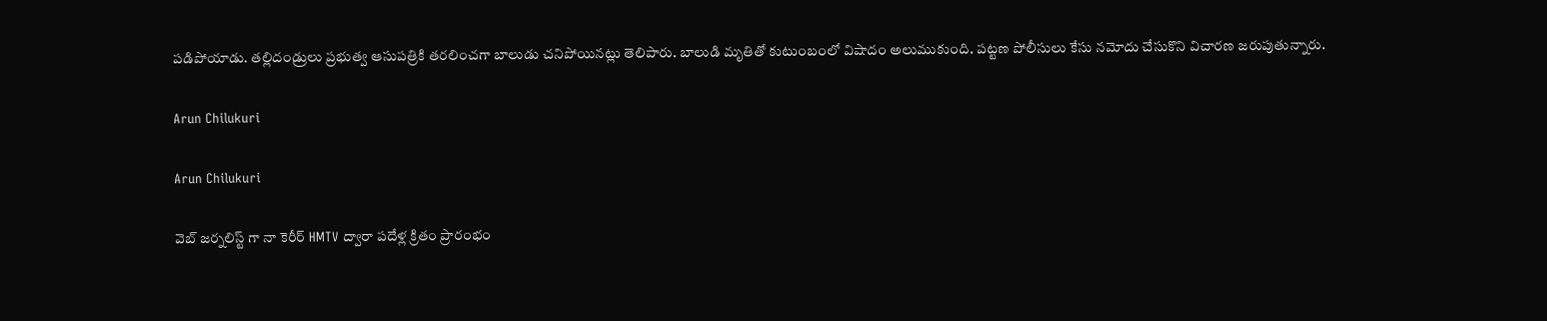పడిపోయాడు. తల్లిదండ్రులు ప్రభుత్వ ఆసుపత్రికి తరలించగా బాలుడు చనిపోయినట్లు తెలిపారు. బాలుడి మృతితో కుటుంబంలో విషాదం అలుముకుంది. పట్టణ పోలీసులు కేసు నమోదు చేసుకొని విచారణ జరుపుతున్నారు.

Arun Chilukuri

Arun Chilukuri

వెబ్ జర్నలిస్ట్ గా నా కెరీర్ HMTV ద్వారా పదేళ్ల క్రితం ప్రారంభం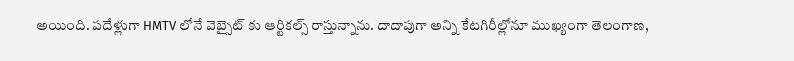అయింది. పదేళ్లుగా HMTV లోనే వెబ్సైట్ కు ఆర్టికల్స్ రాస్తున్నాను. దాదాపుగా అన్ని కేటగిరీల్లోనూ ముఖ్యంగా తెలంగాణ,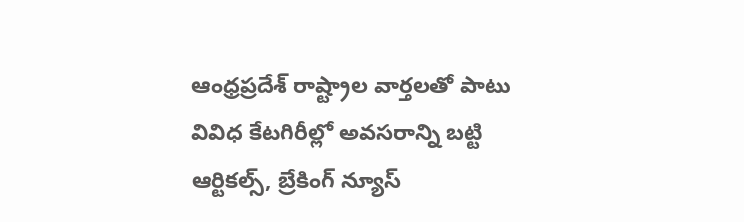ఆంధ్రప్రదేశ్ రాష్ట్రాల వార్తలతో పాటు వివిధ కేటగిరీల్లో అవసరాన్ని బట్టి ఆర్టికల్స్, బ్రేకింగ్ న్యూస్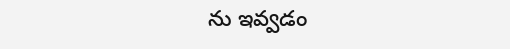ను ఇవ్వడం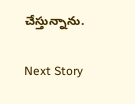చేస్తున్నాను.

Next Story